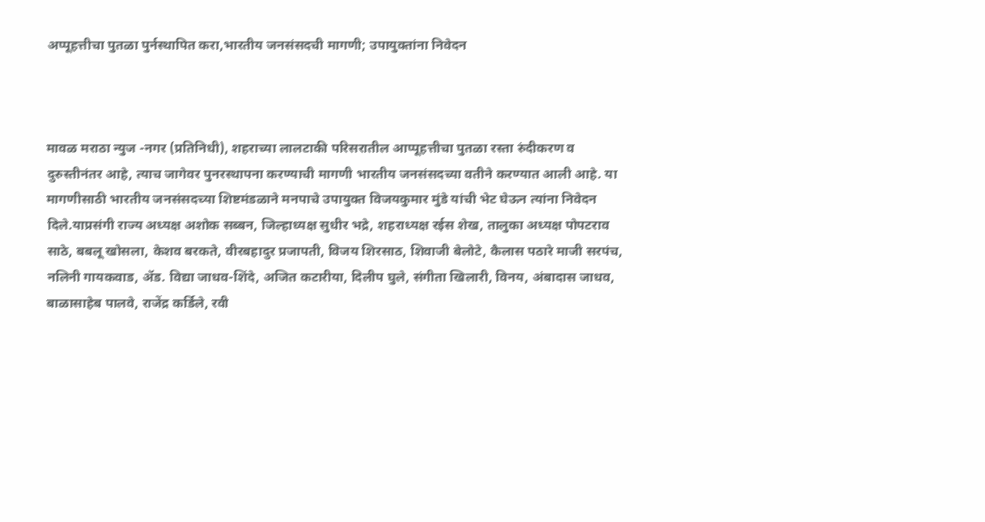अप्पूहत्तीचा पुतळा पुर्नस्थापित करा,भारतीय जनसंसदची मागणी; उपायुक्तांना निवेदन



मावळ मराठा न्युज -नगर (प्रतिनिधी), शहराच्या लालटाकी परिसरातील आप्पूहत्तीचा पुतळा रस्ता रुंदीकरण व दुरुस्तीनंतर आहे, त्याच जागेवर पुनरस्थापना करण्याची मागणी भारतीय जनसंसदच्या वतीने करण्यात आली आहे. या मागणीसाठी भारतीय जनसंसदच्या शिष्टमंडळाने मनपाचे उपायुक्त विजयकुमार मुंडे यांची भेट घेऊन त्यांना निवेदन दिले.याप्रसंगी राज्य अध्यक्ष अशोक सब्बन, जिल्हाध्यक्ष सुधीर भद्रे, शहराध्यक्ष रईस शेख, तालुका अध्यक्ष पोपटराव साठे, बबलू खोसला, केशव बरकते, वीरबहादुर प्रजापती, विजय शिरसाठ, शिवाजी बेलोटे, कैलास पठारे माजी सरपंच, नलिनी गायकवाड, ॲड. विद्या जाधव-शिंदे, अजित कटारीया, दिलीप घुले, संगीता खिलारी, विनय, अंबादास जाधव, बाळासाहेब पालवे, राजेंद्र कर्डिले, रवी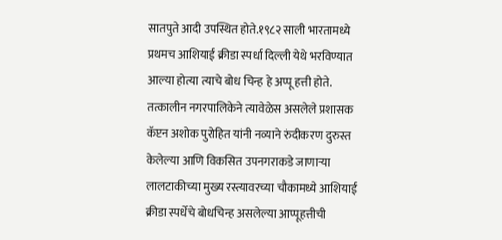सातपुते आदी उपस्थित होते.१९८२ साली भारतामध्ये प्रथमच आशियाई क्रीडा स्पर्धा दिल्ली येथे भरविण्यात आल्या होत्या त्याचे बोध चिन्ह हे अप्पू हत्ती होते. तत्कालीन नगरपालिकेने त्यावेळेस असलेले प्रशासक कॅप्टन अशोक पुरोहित यांनी नव्याने रुंदीकरण दुरुस्त केलेल्या आणि विकसित उपनगराकडे जाणाऱ्या लालटाकीच्या मुख्य रस्त्यावरच्या चौकामध्ये आशियाई क्रीडा स्पर्धेचे बोधचिन्ह असलेल्या आप्पूहत्तीची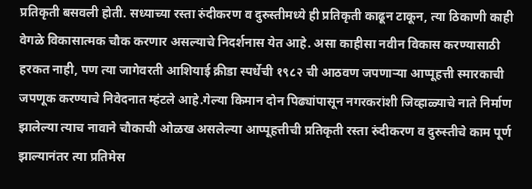प्रतिकृती बसवली होती. सध्याच्या रस्ता रुंदीकरण व दुरुस्तीमध्ये ही प्रतिकृती काढून टाकून, त्या ठिकाणी काही वेगळे विकासात्मक चौक करणार असल्याचे निदर्शनास येत आहे. असा काहीसा नवीन विकास करण्यासाठी हरकत नाही, पण त्या जागेवरती आशियाई क्रीडा स्पर्धेची १९८२ ची आठवण जपणाऱ्या आप्पूहत्ती स्मारकाची जपणूक करण्याचे निवेदनात म्हंटले आहे.गेल्या किमान दोन पिढ्यांपासून नगरकरांशी जिव्हाळ्याचे नाते निर्माण झालेल्या त्याच नावाने चौकाची ओळख असलेल्या आप्पूहत्तीची प्रतिकृती रस्ता रुंदीकरण व दुरुस्तीचे काम पूर्ण झाल्यानंतर त्या प्रतिमेस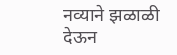नव्याने झळाळी देऊन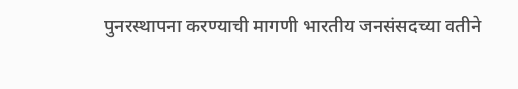पुनरस्थापना करण्याची मागणी भारतीय जनसंसदच्या वतीने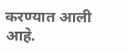करण्यात आली आहे.